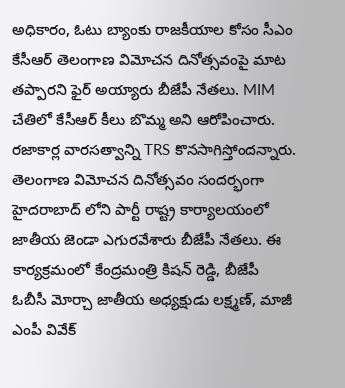అధికారం, ఓటు బ్యాంకు రాజకీయాల కోసం సీఎం కేసీఆర్ తెలంగాణ విమోచన దినోత్సవంపై మాట తప్పారని ఫైర్ అయ్యారు బీజేపీ నేతలు. MIM చేతిలో కేసీఆర్ కీలు బొమ్మ అని ఆరోపించారు. రజాకార్ల వారసత్వాన్ని TRS కొనసాగిస్తోందన్నారు. తెలంగాణ విమోచన దినోత్సవం సందర్భంగా హైదరాబాద్ లోని పార్టీ రాష్ట్ర కార్యాలయంలో జాతీయ జెండా ఎగురవేశారు బీజేపీ నేతలు. ఈ కార్యక్రమంలో కేంద్రమంత్రి కిషన్ రెడ్డి, బీజేపీ ఓబీసీ మోర్చా జాతీయ అధ్యక్షుడు లక్ష్మణ్, మాజీ ఎంపీ వివేక్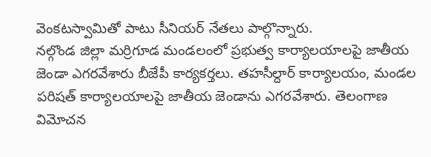వెంకటస్వామితో పాటు సీనియర్ నేతలు పాల్గొన్నారు.
నల్గొండ జిల్లా మర్రిగూడ మండలంలో ప్రభుత్వ కార్యాలయాలపై జాతీయ జెండా ఎగరవేశారు బీజేపీ కార్యకర్తలు. తహసీల్దార్ కార్యాలయం, మండల పరిషత్ కార్యాలయాలపై జాతీయ జెండాను ఎగరవేశారు. తెలంగాణ విమోచన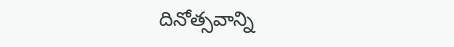దినోత్సవాన్ని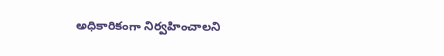అధికారికంగా నిర్వహించాలని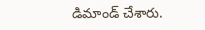డిమాండ్ చేశారు.